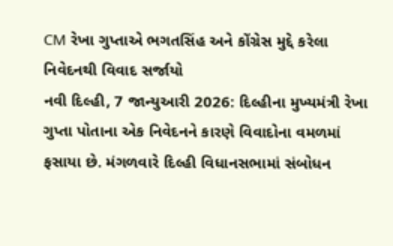CM રેખા ગુપ્તાએ ભગતસિંહ અને કોંગ્રેસ મુદ્દે કરેલા નિવેદનથી વિવાદ સર્જાયો
નવી દિલ્હી, 7 જાન્યુઆરી 2026: દિલ્હીના મુખ્યમંત્રી રેખા ગુપ્તા પોતાના એક નિવેદનને કારણે વિવાદોના વમળમાં ફસાયા છે. મંગળવારે દિલ્હી વિધાનસભામાં સંબોધન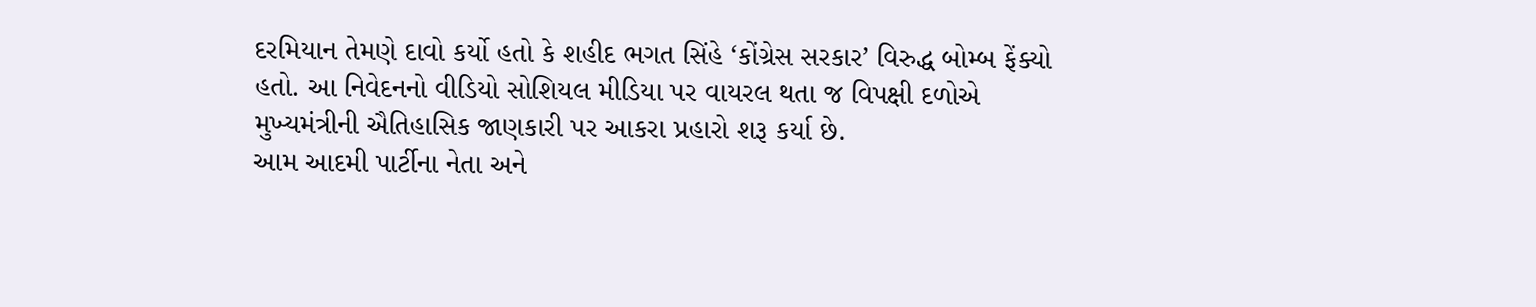દરમિયાન તેમણે દાવો કર્યો હતો કે શહીદ ભગત સિંહે ‘કોંગ્રેસ સરકાર’ વિરુદ્ધ બોમ્બ ફેંક્યો હતો. આ નિવેદનનો વીડિયો સોશિયલ મીડિયા પર વાયરલ થતા જ વિપક્ષી દળોએ મુખ્યમંત્રીની ઐતિહાસિક જાણકારી પર આકરા પ્રહારો શરૂ કર્યા છે.
આમ આદમી પાર્ટીના નેતા અને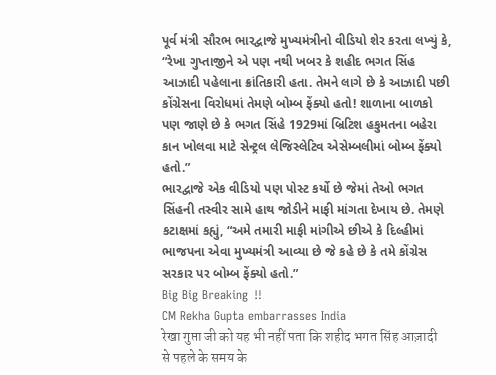પૂર્વ મંત્રી સૌરભ ભારદ્વાજે મુખ્યમંત્રીનો વીડિયો શેર કરતા લખ્યું કે, “રેખા ગુપ્તાજીને એ પણ નથી ખબર કે શહીદ ભગત સિંહ આઝાદી પહેલાના ક્રાંતિકારી હતા. તેમને લાગે છે કે આઝાદી પછી કોંગ્રેસના વિરોધમાં તેમણે બોમ્બ ફેંક્યો હતો! શાળાના બાળકો પણ જાણે છે કે ભગત સિંહે 1929માં બ્રિટિશ હકુમતના બહેરા કાન ખોલવા માટે સેન્ટ્રલ લેજિસ્લેટિવ એસેમ્બલીમાં બોમ્બ ફેંક્યો હતો.”
ભારદ્વાજે એક વીડિયો પણ પોસ્ટ કર્યો છે જેમાં તેઓ ભગત સિંહની તસ્વીર સામે હાથ જોડીને માફી માંગતા દેખાય છે. તેમણે કટાક્ષમાં કહ્યું, “અમે તમારી માફી માંગીએ છીએ કે દિલ્હીમાં ભાજપના એવા મુખ્યમંત્રી આવ્યા છે જે કહે છે કે તમે કોંગ્રેસ સરકાર પર બોમ્બ ફેંક્યો હતો.”
Big Big Breaking ‼
CM Rekha Gupta embarrasses India
रेखा गुप्ता जी को यह भी नहीं पता कि शहीद भगत सिंह आज़ादी से पहले के समय के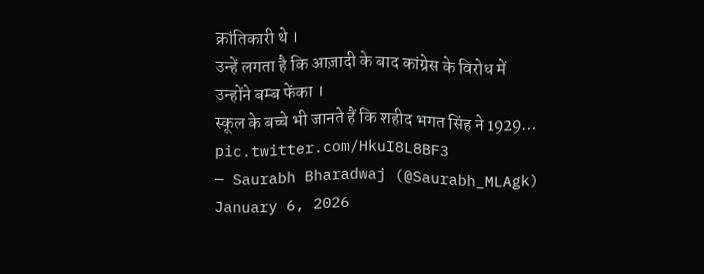क्रांतिकारी थे ।
उन्हें लगता है कि आज़ादी के बाद कांग्रेस के विरोध में उन्होंने बम्ब फेंका ।
स्कूल के बच्चे भी जानते हैं कि शहीद भगत सिंह ने 1929… pic.twitter.com/HkuI8L8BF3
— Saurabh Bharadwaj (@Saurabh_MLAgk) January 6, 2026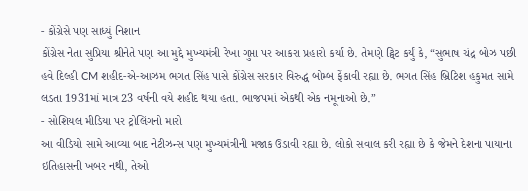- કોંગ્રેસે પણ સાધ્યું નિશાન
કોંગ્રેસ નેતા સુપ્રિયા શ્રીનેતે પણ આ મુદ્દે મુખ્યમંત્રી રેખા ગુપ્તા પર આકરા પ્રહારો કર્યા છે. તેમણે ટ્વિટ કર્યું કે, “સુભાષ ચંદ્ર બોઝ પછી હવે દિલ્હી CM શહીદ-એ-આઝમ ભગત સિંહ પાસે કોંગ્રેસ સરકાર વિરુદ્ધ બોમ્બ ફેંકાવી રહ્યા છે. ભગત સિંહ બ્રિટિશ હકુમત સામે લડતા 1931માં માત્ર 23 વર્ષની વયે શહીદ થયા હતા. ભાજપમાં એકથી એક નમૂનાઓ છે.”
- સોશિયલ મીડિયા પર ટ્રોલિંગનો મારો
આ વીડિયો સામે આવ્યા બાદ નેટીઝન્સ પણ મુખ્યમંત્રીની મજાક ઉડાવી રહ્યા છે. લોકો સવાલ કરી રહ્યા છે કે જેમને દેશના પાયાના ઇતિહાસની ખબર નથી, તેઓ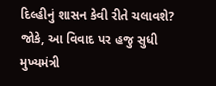દિલ્હીનું શાસન કેવી રીતે ચલાવશે? જોકે, આ વિવાદ પર હજુ સુધી મુખ્યમંત્રી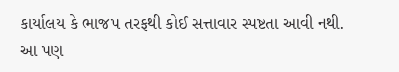કાર્યાલય કે ભાજપ તરફથી કોઈ સત્તાવાર સ્પષ્ટતા આવી નથી.
આ પણ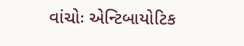વાંચોઃ એન્ટિબાયોટિક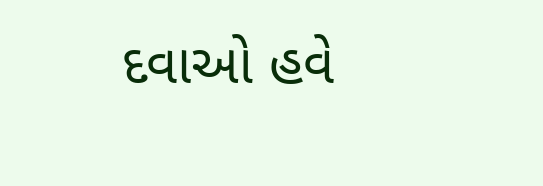દવાઓ હવે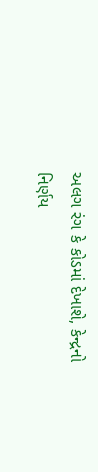અલગ રંગ કે કોડમાં દેખાશે, કેન્દ્રનો નિર્ણય